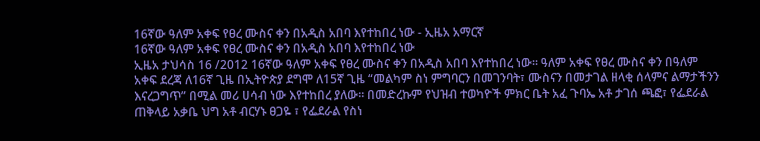16ኛው ዓለም አቀፍ የፀረ ሙስና ቀን በአዲስ አበባ እየተከበረ ነው - ኢዜአ አማርኛ
16ኛው ዓለም አቀፍ የፀረ ሙስና ቀን በአዲስ አበባ እየተከበረ ነው
ኢዜአ ታህሳስ 16 /2012 16ኛው ዓለም አቀፍ የፀረ ሙስና ቀን በአዲስ አበባ እየተከበረ ነው፡፡ ዓለም አቀፍ የፀረ ሙስና ቀን በዓለም አቀፍ ደረጃ ለ16ኛ ጊዜ በኢትዮጵያ ደግሞ ለ15ኛ ጊዜ “መልካም ስነ ምግባርን በመገንባት፣ ሙስናን በመታገል ዘላቂ ሰላምና ልማታችንን እናረጋግጥ” በሚል መሪ ሀሳብ ነው እየተከበረ ያለው። በመድረኩም የህዝብ ተወካዮች ምክር ቤት አፈ ጉባኤ አቶ ታገሰ ጫፎ፣ የፌደራል ጠቅላይ አቃቤ ህግ አቶ ብርሃኑ ፀጋዬ ፣ የፌደራል የስነ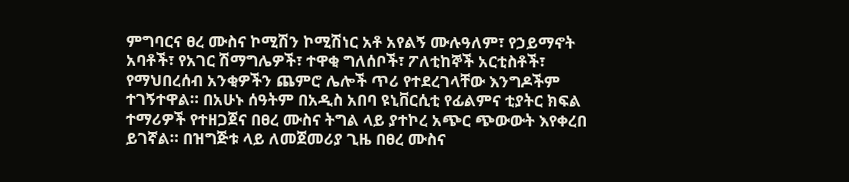ምግባርና ፀረ ሙስና ኮሚሽን ኮሚሽነር አቶ አየልኝ ሙሉዓለም፣ የኃይማኖት አባቶች፣ የአገር ሽማግሌዎች፣ ተዋቂ ግለሰቦች፣ ፖለቲከኞች አርቲስቶች፣ የማህበረሰብ አንቂዎችን ጨምሮ ሌሎች ጥሪ የተደረገላቸው እንግዶችም ተገኝተዋል። በአሁኑ ሰዓትም በአዲስ አበባ ዩኒቨርሲቲ የፊልምና ቲያትር ክፍል ተማሪዎች የተዘጋጀና በፀረ ሙስና ትግል ላይ ያተኮረ አጭር ጭውውት እየቀረበ ይገኛል። በዝግጅቱ ላይ ለመጀመሪያ ጊዜ በፀረ ሙስና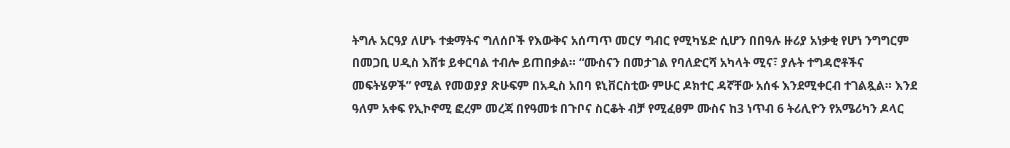ትግሉ አርዓያ ለሆኑ ተቋማትና ግለሰቦች የእውቅና አሰጣጥ መርሃ ግብር የሚካሄድ ሲሆን በበዓሉ ዙሪያ አነቃቂ የሆነ ንግግርም በመጋቢ ሀዲስ እሸቱ ይቀርባል ተብሎ ይጠበቃል። “ሙስናን በመታገል የባለድርሻ አካላት ሚና፣ ያሉት ተግዳሮቶችና መፍትሄዎች” የሚል የመወያያ ጽሁፍም በአዲስ አበባ ዩኒቨርስቲው ምሁር ዶክተር ዳኛቸው አሰፋ እንደሚቀርብ ተገልጿል። እንደ ዓለም አቀፍ የኢኮኖሚ ፎረም መረጃ በየዓመቱ በጉቦና ስርቆት ብቻ የሚፈፀም ሙስና ከ3 ነጥብ 6 ትሪሊዮን የአሜሪካን ዶላር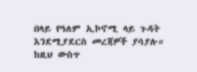በላይ የዓለም ኢኮኖሚ ላይ ጉዳት እንደሚያደርስ መረጃዎች ያሳያሉ። ከዚህ ውስጥ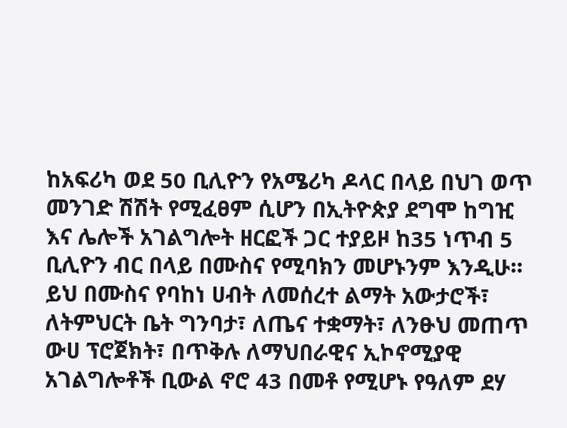ከአፍሪካ ወደ 50 ቢሊዮን የአሜሪካ ዶላር በላይ በህገ ወጥ መንገድ ሽሽት የሚፈፀም ሲሆን በኢትዮጵያ ደግሞ ከግዢ እና ሌሎች አገልግሎት ዘርፎች ጋር ተያይዞ ከ35 ነጥብ 5 ቢሊዮን ብር በላይ በሙስና የሚባክን መሆኑንም እንዲሁ። ይህ በሙስና የባከነ ሀብት ለመሰረተ ልማት አውታሮች፣ ለትምህርት ቤት ግንባታ፣ ለጤና ተቋማት፣ ለንፁህ መጠጥ ውሀ ፕሮጀክት፣ በጥቅሉ ለማህበራዊና ኢኮኖሚያዊ አገልግሎቶች ቢውል ኖሮ 43 በመቶ የሚሆኑ የዓለም ደሃ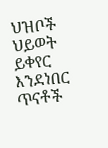ህዝቦች ህይወት ይቀየር እንደነበር ጥናቶች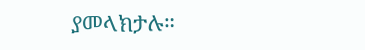ያመላክታሉ።